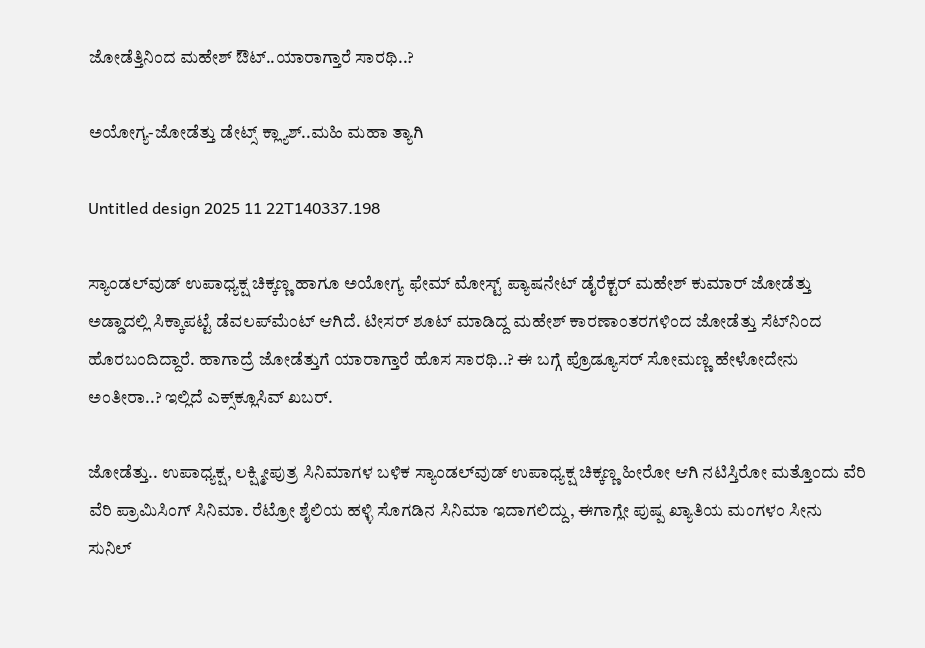ಜೋಡೆತ್ತಿನಿಂದ ಮಹೇಶ್ ಔಟ್..ಯಾರಾಗ್ತಾರೆ ಸಾರಥಿ..?

ಅಯೋಗ್ಯ-ಜೋಡೆತ್ತು ಡೇಟ್ಸ್ ಕ್ಲ್ಯಾಶ್..ಮಹಿ ಮಹಾ ತ್ಯಾಗಿ

Untitled design 2025 11 22T140337.198

ಸ್ಯಾಂಡಲ್‌ವುಡ್ ಉಪಾಧ್ಯಕ್ಷ ಚಿಕ್ಕಣ್ಣ ಹಾಗೂ ಅಯೋಗ್ಯ ಫೇಮ್ ಮೋಸ್ಟ್ ಪ್ಯಾಷನೇಟ್ ಡೈರೆಕ್ಟರ್ ಮಹೇಶ್ ಕುಮಾರ್ ಜೋಡೆತ್ತು ಅಡ್ಡಾದಲ್ಲಿ ಸಿಕ್ಕಾಪಟ್ಟೆ ಡೆವಲಪ್‌ಮೆಂಟ್ ಆಗಿದೆ. ಟೀಸರ್ ಶೂಟ್ ಮಾಡಿದ್ದ ಮಹೇಶ್ ಕಾರಣಾಂತರಗಳಿಂದ ಜೋಡೆತ್ತು ಸೆಟ್‌‌ನಿಂದ ಹೊರಬಂದಿದ್ದಾರೆ. ಹಾಗಾದ್ರೆ ಜೋಡೆತ್ತುಗೆ ಯಾರಾಗ್ತಾರೆ ಹೊಸ ಸಾರಥಿ..? ಈ ಬಗ್ಗೆ ಪ್ರೊಡ್ಯೂಸರ್ ಸೋಮಣ್ಣ ಹೇಳೋದೇನು ಅಂತೀರಾ..? ಇಲ್ಲಿದೆ ಎಕ್ಸ್‌‌ಕ್ಲೂಸಿವ್ ಖಬರ್.

ಜೋಡೆತ್ತು.. ಉಪಾಧ್ಯಕ್ಷ, ಲಕ್ಷ್ಮೀಪುತ್ರ ಸಿನಿಮಾಗಳ ಬಳಿಕ ಸ್ಯಾಂಡಲ್‌ವುಡ್ ಉಪಾಧ್ಯಕ್ಷ ಚಿಕ್ಕಣ್ಣ ಹೀರೋ ಆಗಿ ನಟಿಸ್ತಿರೋ ಮತ್ತೊಂದು ವೆರಿ ವೆರಿ ಪ್ರಾಮಿಸಿಂಗ್ ಸಿನಿಮಾ. ರೆಟ್ರೋ ಶೈಲಿಯ ಹಳ್ಳಿ ಸೊಗಡಿನ ಸಿನಿಮಾ ಇದಾಗಲಿದ್ದು, ಈಗಾಗ್ಲೇ ಪುಷ್ಪ ಖ್ಯಾತಿಯ ಮಂಗಳಂ ಸೀನು ಸುನಿಲ್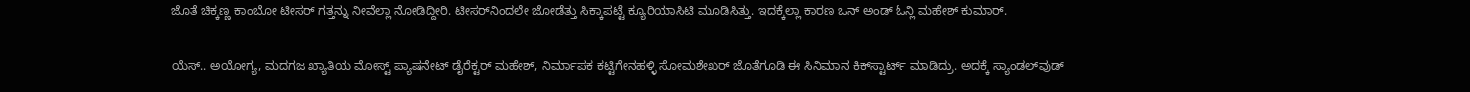ಜೊತೆ ಚಿಕ್ಕಣ್ಣ ಕಾಂಬೋ ಟೀಸರ್ ಗತ್ತನ್ನು ನೀವೆಲ್ಲಾ ನೋಡಿದ್ದೀರಿ. ಟೀಸರ್‌‌ನಿಂದಲೇ ಜೋಡೆತ್ತು ಸಿಕ್ಕಾಪಟ್ಟೆ ಕ್ಯೂರಿಯಾಸಿಟಿ ಮೂಡಿಸಿತ್ತು. ಇದಕ್ಕೆಲ್ಲಾ ಕಾರಣ ಒನ್ ಅಂಡ್ ಓನ್ಲಿ ಮಹೇಶ್ ಕುಮಾರ್.

ಯೆಸ್.. ಅಯೋಗ್ಯ, ಮದಗಜ ಖ್ಯಾತಿಯ ಮೋಸ್ಟ್ ಪ್ಯಾಷನೇಟ್ ಡೈರೆಕ್ಟರ್ ಮಹೇಶ್, ನಿರ್ಮಾಪಕ ಕಟ್ಟಿಗೇನಹಳ್ಳಿ ಸೋಮಶೇಖರ್ ಜೊತೆಗೂಡಿ ಈ ಸಿನಿಮಾನ ಕಿಕ್‌ಸ್ಟಾರ್ಟ್‌ ಮಾಡಿದ್ರು. ಅದಕ್ಕೆ ಸ್ಯಾಂಡಲ್‌ವುಡ್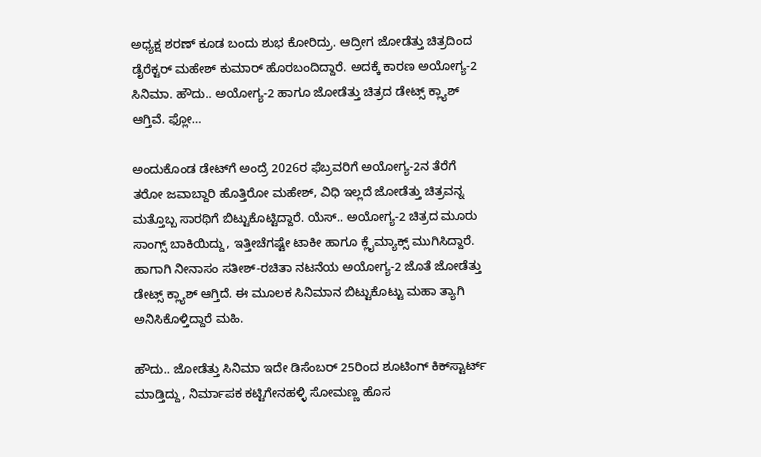ಅಧ್ಯಕ್ಷ ಶರಣ್ ಕೂಡ ಬಂದು ಶುಭ ಕೋರಿದ್ರು. ಆದ್ರೀಗ ಜೋಡೆತ್ತು ಚಿತ್ರದಿಂದ ಡೈರೆಕ್ಟರ್ ಮಹೇಶ್ ಕುಮಾರ್ ಹೊರಬಂದಿದ್ದಾರೆ. ಅದಕ್ಕೆ ಕಾರಣ ಅಯೋಗ್ಯ-2 ಸಿನಿಮಾ. ಹೌದು.. ಅಯೋಗ್ಯ-2 ಹಾಗೂ ಜೋಡೆತ್ತು ಚಿತ್ರದ ಡೇಟ್ಸ್ ಕ್ಲ್ಯಾಶ್ ಆಗ್ತಿವೆ. ಫ್ಲೋ…

ಅಂದುಕೊಂಡ ಡೇಟ್‌ಗೆ ಅಂದ್ರೆ 2026ರ ಫೆಬ್ರವರಿಗೆ ಅಯೋಗ್ಯ-2ನ ತೆರೆಗೆ ತರೋ ಜವಾಬ್ದಾರಿ ಹೊತ್ತಿರೋ ಮಹೇಶ್, ವಿಧಿ ಇಲ್ಲದೆ ಜೋಡೆತ್ತು ಚಿತ್ರವನ್ನ ಮತ್ತೊಬ್ಬ ಸಾರಥಿಗೆ ಬಿಟ್ಟುಕೊಟ್ಟಿದ್ದಾರೆ. ಯೆಸ್.. ಅಯೋಗ್ಯ-2 ಚಿತ್ರದ ಮೂರು ಸಾಂಗ್ಸ್ ಬಾಕಿಯಿದ್ದು, ಇತ್ತೀಚೆಗಷ್ಟೇ ಟಾಕೀ ಹಾಗೂ ಕ್ಲೈಮ್ಯಾಕ್ಸ್ ಮುಗಿಸಿದ್ದಾರೆ. ಹಾಗಾಗಿ ನೀನಾಸಂ ಸತೀಶ್-ರಚಿತಾ ನಟನೆಯ ಅಯೋಗ್ಯ-2 ಜೊತೆ ಜೋಡೆತ್ತು ಡೇಟ್ಸ್ ಕ್ಲ್ಯಾಶ್ ಆಗ್ತಿದೆ. ಈ ಮೂಲಕ ಸಿನಿಮಾನ ಬಿಟ್ಟುಕೊಟ್ಟು ಮಹಾ ತ್ಯಾಗಿ ಅನಿಸಿಕೊಳ್ತಿದ್ದಾರೆ ಮಹಿ.

ಹೌದು.. ಜೋಡೆತ್ತು ಸಿನಿಮಾ ಇದೇ ಡಿಸೆಂಬರ್ 25ರಿಂದ ಶೂಟಿಂಗ್ ಕಿಕ್‌ಸ್ಟಾರ್ಟ್‌ ಮಾಡ್ತಿದ್ದು, ನಿರ್ಮಾಪಕ ಕಟ್ಟಿಗೇನಹಳ್ಳಿ ಸೋಮಣ್ಣ ಹೊಸ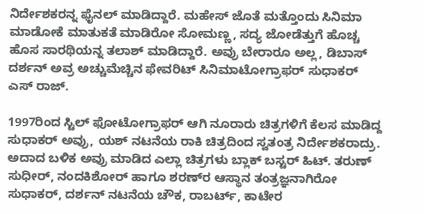ನಿರ್ದೇಶಕರನ್ನ ಫೈನಲ್ ಮಾಡಿದ್ದಾರೆ. ಮಹೇಸ್ ಜೊತೆ ಮತ್ತೊಂದು ಸಿನಿಮಾ ಮಾಡೋಕೆ ಮಾತುಕತೆ ಮಾಡಿರೋ ಸೋಮಣ್ಣ, ಸದ್ಯ ಜೋಡೆತ್ತುಗೆ ಹೊಚ್ಚ ಹೊಸ ಸಾರಥಿಯನ್ನ ತಲಾಶ್ ಮಾಡಿದ್ದಾರೆ. ಅವ್ರು ಬೇರಾರೂ ಅಲ್ಲ, ಡಿಬಾಸ್ ದರ್ಶನ್‌ ಅವ್ರ ಅಚ್ಚುಮೆಚ್ಚಿನ ಫೇವರಿಟ್ ಸಿನಿಮಾಟೋಗ್ರಾಫರ್ ಸುಧಾಕರ್ ಎಸ್ ರಾಜ್.

1997ರಿಂದ ಸ್ಟಿಲ್ ಫೋಟೋಗ್ರಾಫರ್ ಆಗಿ ನೂರಾರು ಚಿತ್ರಗಳಿಗೆ ಕೆಲಸ ಮಾಡಿದ್ದ ಸುಧಾಕರ್ ಅವ್ರು, ಯಶ್ ನಟನೆಯ ರಾಕಿ ಚಿತ್ರದಿಂದ ಸ್ವತಂತ್ರ ನಿರ್ದೇಶಕರಾದ್ರು. ಅದಾದ ಬಳಿಕ ಅವ್ರು ಮಾಡಿದ ಎಲ್ಲಾ ಚಿತ್ರಗಳು ಬ್ಲಾಕ್ ಬಸ್ಟರ್ ಹಿಟ್. ತರುಣ್ ಸುಧೀರ್, ನಂದಕಿಶೋರ್ ಹಾಗೂ ಶರಣ್‌ರ ಆಸ್ಥಾನ ತಂತ್ರಜ್ಞನಾಗಿರೋ ಸುಧಾಕರ್, ದರ್ಶನ್ ನಟನೆಯ ಚೌಕ, ರಾಬರ್ಟ್‌, ಕಾಟೇರ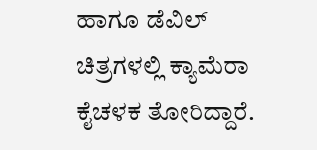ಹಾಗೂ ಡೆವಿಲ್ ಚಿತ್ರಗಳಲ್ಲಿ ಕ್ಯಾಮೆರಾ ಕೈಚಳಕ ತೋರಿದ್ದಾರೆ.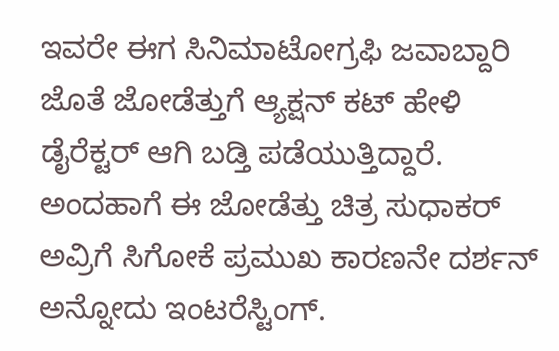ಇವರೇ ಈಗ ಸಿನಿಮಾಟೋಗ್ರಫಿ ಜವಾಬ್ದಾರಿ ಜೊತೆ ಜೋಡೆತ್ತುಗೆ ಆ್ಯಕ್ಷನ್ ಕಟ್ ಹೇಳಿ ಡೈರೆಕ್ಟರ್ ಆಗಿ ಬಡ್ತಿ ಪಡೆಯುತ್ತಿದ್ದಾರೆ. ಅಂದಹಾಗೆ ಈ ಜೋಡೆತ್ತು ಚಿತ್ರ ಸುಧಾಕರ್ ಅವ್ರಿಗೆ ಸಿಗೋಕೆ ಪ್ರಮುಖ ಕಾರಣನೇ ದರ್ಶನ್ ಅನ್ನೋದು ಇಂಟರೆಸ್ಟಿಂಗ್.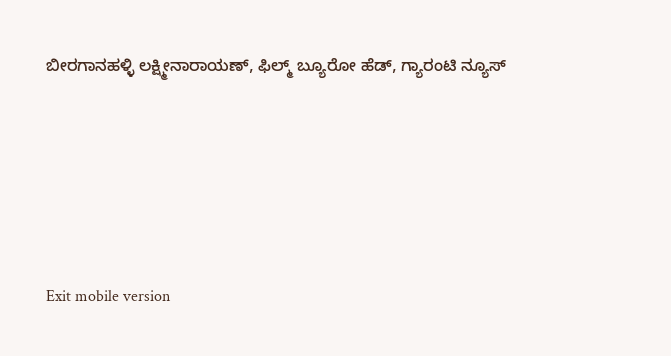ಬೀರಗಾನಹಳ್ಳಿ ಲಕ್ಷ್ಮೀನಾರಾಯಣ್, ಫಿಲ್ಮ್ ಬ್ಯೂರೋ ಹೆಡ್, ಗ್ಯಾರಂಟಿ ನ್ಯೂಸ್





Exit mobile version